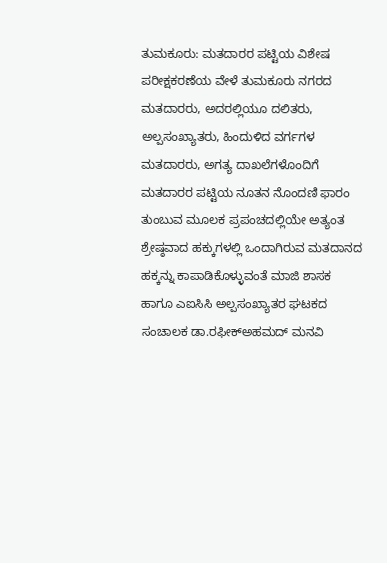ತುಮಕೂರು: ಮತದಾರರ ಪಟ್ಟಿಯ ವಿಶೇಷ ಪರೀಕ್ಷಕರಣೆಯ ವೇಳೆ ತುಮಕೂರು ನಗರದ ಮತದಾರರು, ಅದರಲ್ಲಿಯೂ ದಲಿತರು, ಅಲ್ಪಸಂಖ್ಯಾತರು, ಹಿಂದುಳಿದ ವರ್ಗಗಳ ಮತದಾರರು, ಅಗತ್ಯ ದಾಖಲೆಗಳೊಂದಿಗೆ ಮತದಾರರ ಪಟ್ಟಿಯ ನೂತನ ನೊಂದಣಿ ಫಾರಂ ತುಂಬುವ ಮೂಲಕ ಪ್ರಪಂಚದಲ್ಲಿಯೇ ಅತ್ಯಂತ ಶ್ರೇಷ್ಠವಾದ ಹಕ್ಕುಗಳಲ್ಲಿ ಒಂದಾಗಿರುವ ಮತದಾನದ ಹಕ್ಕನ್ನು ಕಾಪಾಡಿಕೊಳ್ಳುವಂತೆ ಮಾಜಿ ಶಾಸಕ ಹಾಗೂ ಎಐಸಿಸಿ ಅಲ್ಪಸಂಖ್ಯಾತರ ಘಟಕದ ಸಂಚಾಲಕ ಡಾ.ರಫೀಕ್ಅಹಮದ್ ಮನವಿ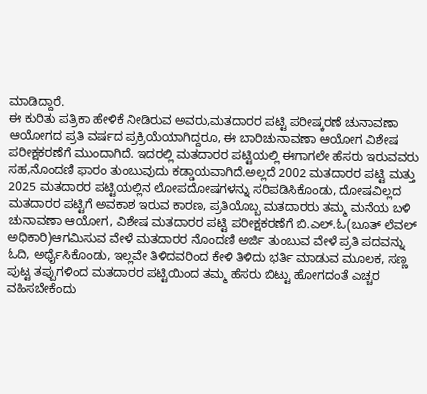ಮಾಡಿದ್ದಾರೆ.
ಈ ಕುರಿತು ಪತ್ರಿಕಾ ಹೇಳಿಕೆ ನೀಡಿರುವ ಅವರು,ಮತದಾರರ ಪಟ್ಟಿ ಪರೀಷ್ಕರಣೆ ಚುನಾವಣಾ ಆಯೋಗದ ಪ್ರತಿ ವರ್ಷದ ಪ್ರಕ್ರಿಯೆಯಾಗಿದ್ದರೂ, ಈ ಬಾರಿಚುನಾವಣಾ ಆಯೋಗ ವಿಶೇಷ ಪರೀಕ್ಷಕರಣೆಗೆ ಮುಂದಾಗಿದೆ. ಇದರಲ್ಲಿ ಮತದಾರರ ಪಟ್ಟಿಯಲ್ಲಿ ಈಗಾಗಲೇ ಹೆಸರು ಇರುವವರು ಸಹ,ನೊಂದಣಿ ಫಾರಂ ತುಂಬುವುದು ಕಡ್ಡಾಯವಾಗಿದೆ.ಅಲ್ಲದೆ 2002 ಮತದಾರರ ಪಟ್ಟಿ ಮತ್ತು 2025 ಮತದಾರರ ಪಟ್ಟಿಯಲ್ಲಿನ ಲೋಪದೋಷಗಳನ್ನು ಸರಿಪಡಿಸಿಕೊಂಡು, ದೋಷವಿಲ್ಲದ ಮತದಾರರ ಪಟ್ಟಿಗೆ ಅವಕಾಶ ಇರುವ ಕಾರಣ, ಪ್ರತಿಯೊಬ್ಬ ಮತದಾರರು ತಮ್ಮ ಮನೆಯ ಬಳಿ ಚುನಾವಣಾ ಆಯೋಗ, ವಿಶೇಷ ಮತದಾರರ ಪಟ್ಟಿ ಪರೀಕ್ಷಕರಣೆಗೆ ಬಿ.ಎಲ್.ಓ(ಬೂತ್ ಲೆವಲ್ ಅಧಿಕಾರಿ)ಆಗಮಿಸುವ ವೇಳೆ ಮತದಾರರ ನೊಂದಣಿ ಅರ್ಜಿ ತುಂಬುವ ವೇಳೆ ಪ್ರತಿ ಪದವನ್ನು ಓದಿ, ಅರ್ಥೈಸಿಕೊಂಡು, ಇಲ್ಲವೇ ತಿಳಿದವರಿಂದ ಕೇಳಿ ತಿಳಿದು ಭರ್ತಿ ಮಾಡುವ ಮೂಲಕ, ಸಣ್ಣ ಪುಟ್ಟ ತಪ್ಪುಗಳಿಂದ ಮತದಾರರ ಪಟ್ಟಿಯಿಂದ ತಮ್ಮ ಹೆಸರು ಬಿಟ್ಟು ಹೋಗದಂತೆ ಎಚ್ಚರ ವಹಿಸಬೇಕೆಂದು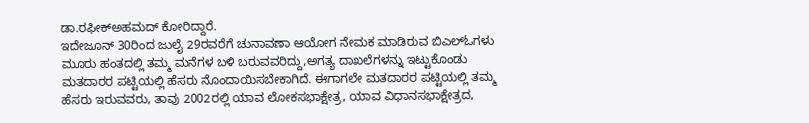ಡಾ.ರಫೀಕ್ಅಹಮದ್ ಕೋರಿದ್ದಾರೆ.
ಇದೇಜೂನ್ 30ರಿಂದ ಜುಲೈ 29ರವರೆಗೆ ಚುನಾವಣಾ ಆಯೋಗ ನೇಮಕ ಮಾಡಿರುವ ಬಿಎಲ್ಓಗಳು ಮೂರು ಹಂತದಲ್ಲಿ ತಮ್ಮ ಮನೆಗಳ ಬಳಿ ಬರುವವರಿದ್ದು,ಅಗತ್ಯ ದಾಖಲೆಗಳನ್ನು ಇಟ್ಟುಕೊಂಡು ಮತದಾರರ ಪಟ್ಟಿಯಲ್ಲಿ ಹೆಸರು ನೊಂದಾಯಿಸಬೇಕಾಗಿದೆ. ಈಗಾಗಲೇ ಮತದಾರರ ಪಟ್ಟಿಯಲ್ಲಿ ತಮ್ಮ ಹೆಸರು ಇರುವವರು, ತಾವು 2002ರಲ್ಲಿ ಯಾವ ಲೋಕಸಭಾಕ್ಷೇತ್ರ, ಯಾವ ವಿಧಾನಸಭಾಕ್ಷೇತ್ರದ,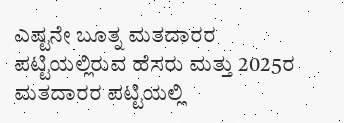ಎಷ್ಟನೇ ಬೂತ್ನ ಮತದಾರರ ಪಟ್ಟಿಯಲ್ಲಿರುವ ಹೆಸರು ಮತ್ತು 2025ರ ಮತದಾರರ ಪಟ್ಟಿಯಲ್ಲಿ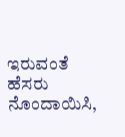ಇರುವಂತೆ ಹೆಸರು ನೊಂದಾಯಿಸಿ,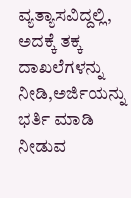ವ್ಯತ್ಯಾಸವಿದ್ದಲ್ಲಿ, ಅದಕ್ಕೆ ತಕ್ಕ ದಾಖಲೆಗಳನ್ನು ನೀಡಿ,ಅರ್ಜಿಯನ್ನು ಭರ್ತಿ ಮಾಡಿ ನೀಡುವ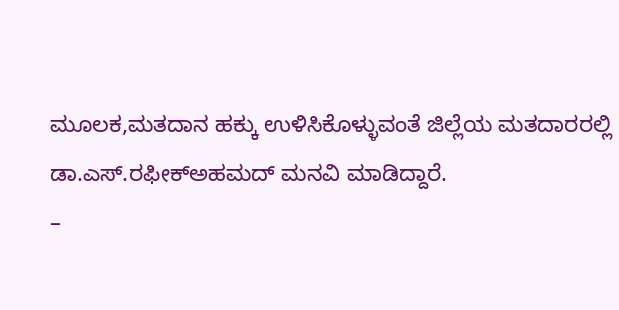ಮೂಲಕ,ಮತದಾನ ಹಕ್ಕು ಉಳಿಸಿಕೊಳ್ಳುವಂತೆ ಜಿಲ್ಲೆಯ ಮತದಾರರಲ್ಲಿ ಡಾ.ಎಸ್.ರಫೀಕ್ಅಹಮದ್ ಮನವಿ ಮಾಡಿದ್ದಾರೆ.
–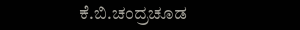ಕೆ.ಬಿ.ಚಂದ್ರಚೂಡ